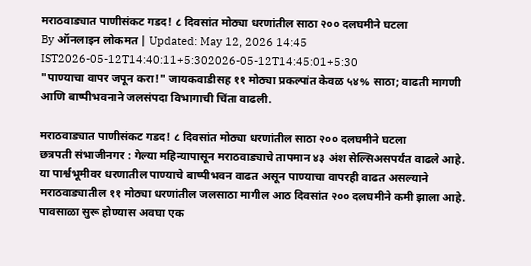मराठवाड्यात पाणीसंकट गडद! ८ दिवसांत मोठ्या धरणांतील साठा २०० दलघमीने घटला
By ऑनलाइन लोकमत | Updated: May 12, 2026 14:45 IST2026-05-12T14:40:11+5:302026-05-12T14:45:01+5:30
"पाण्याचा वापर जपून करा!" जायकवाडीसह ११ मोठ्या प्रकल्पांत केवळ ५४% साठा; वाढती मागणी आणि बाष्पीभवनाने जलसंपदा विभागाची चिंता वाढली.

मराठवाड्यात पाणीसंकट गडद! ८ दिवसांत मोठ्या धरणांतील साठा २०० दलघमीने घटला
छत्रपती संभाजीनगर : गेल्या महिन्यापासून मराठवाड्याचे तापमान ४३ अंश सेल्सिअसपर्यंत वाढले आहे. या पार्श्वभूमीवर धरणातील पाण्याचे बाष्पीभवन वाढत असून पाण्याचा वापरही वाढत असल्याने मराठवाड्यातील ११ मोठ्या धरणांतील जलसाठा मागील आठ दिवसांत २०० दलघमीने कमी झाला आहे.
पावसाळा सुरू होण्यास अवघा एक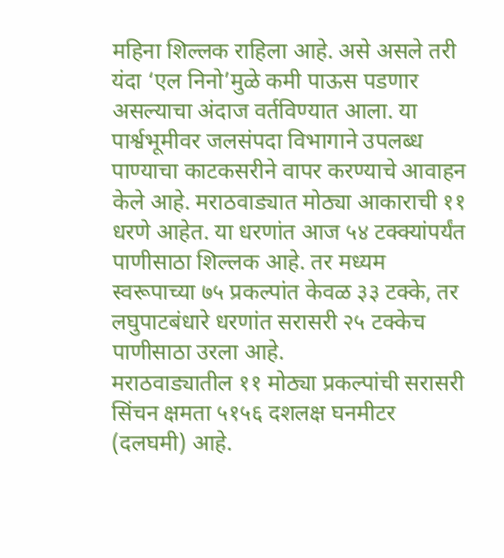महिना शिल्लक राहिला आहे. असे असले तरी यंदा ‘एल निनो’मुळे कमी पाऊस पडणार असल्याचा अंदाज वर्तविण्यात आला. या पार्श्वभूमीवर जलसंपदा विभागाने उपलब्ध पाण्याचा काटकसरीने वापर करण्याचे आवाहन केले आहे. मराठवाड्यात मोठ्या आकाराची ११ धरणे आहेत. या धरणांत आज ५४ टक्क्यांपर्यंत पाणीसाठा शिल्लक आहे. तर मध्यम स्वरूपाच्या ७५ प्रकल्पांत केवळ ३३ टक्के, तर लघुपाटबंधारे धरणांत सरासरी २५ टक्केच पाणीसाठा उरला आहे.
मराठवाड्यातील ११ मोठ्या प्रकल्पांची सरासरी सिंचन क्षमता ५१५६ दशलक्ष घनमीटर (दलघमी) आहे.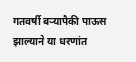गतवर्षी बऱ्यापैकी पाऊस झाल्याने या धरणांत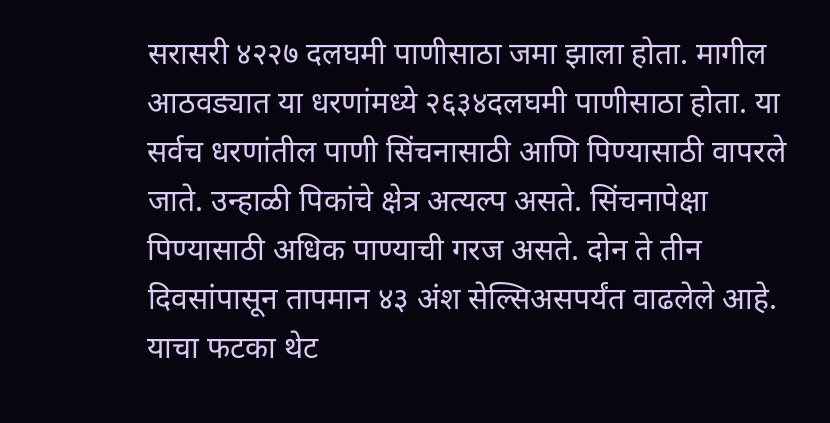सरासरी ४२२७ दलघमी पाणीसाठा जमा झाला होता. मागील आठवड्यात या धरणांमध्ये २६३४दलघमी पाणीसाठा होता. या सर्वच धरणांतील पाणी सिंचनासाठी आणि पिण्यासाठी वापरले जाते. उन्हाळी पिकांचे क्षेत्र अत्यल्प असते. सिंचनापेक्षा पिण्यासाठी अधिक पाण्याची गरज असते. दोन ते तीन दिवसांपासून तापमान ४३ अंश सेल्सिअसपर्यंत वाढलेले आहे. याचा फटका थेट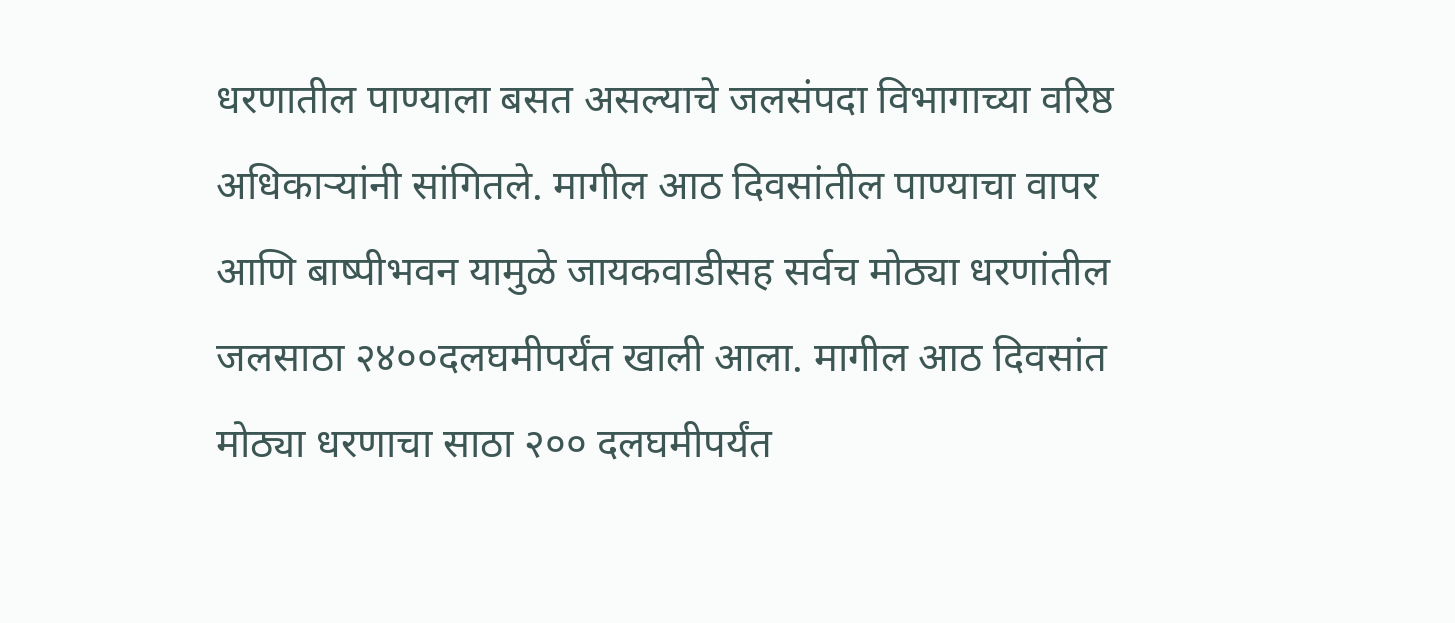धरणातील पाण्याला बसत असल्याचे जलसंपदा विभागाच्या वरिष्ठ अधिकाऱ्यांनी सांगितले. मागील आठ दिवसांतील पाण्याचा वापर आणि बाष्पीभवन यामुळे जायकवाडीसह सर्वच मोठ्या धरणांतील जलसाठा २४००दलघमीपर्यंत खाली आला. मागील आठ दिवसांत मोठ्या धरणाचा साठा २०० दलघमीपर्यंत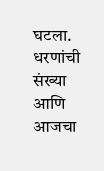घटला.
धरणांची संख्या आणि आजचा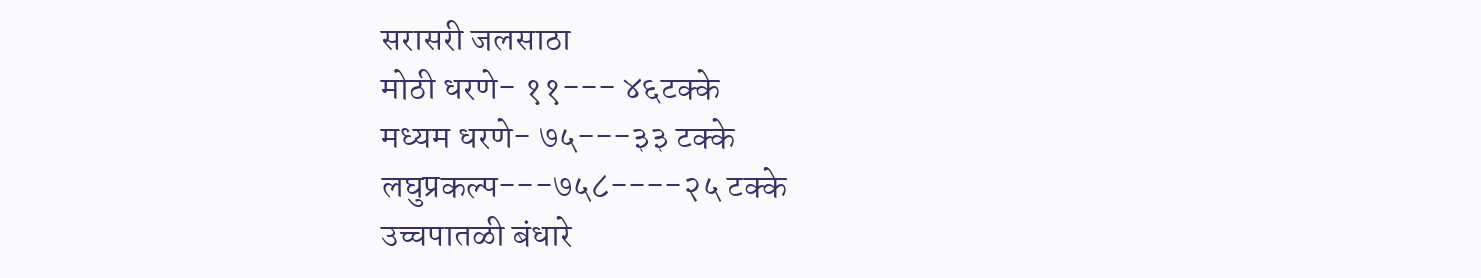सरासरी जलसाठा
मोठी धरणे- ११--- ४६टक्के
मध्यम धरणे- ७५---३३ टक्के
लघुप्रकल्प---७५८----२५ टक्के
उच्चपातळी बंधारे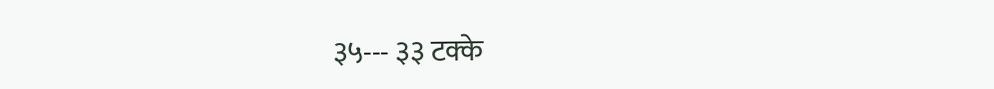३५--- ३३ टक्के